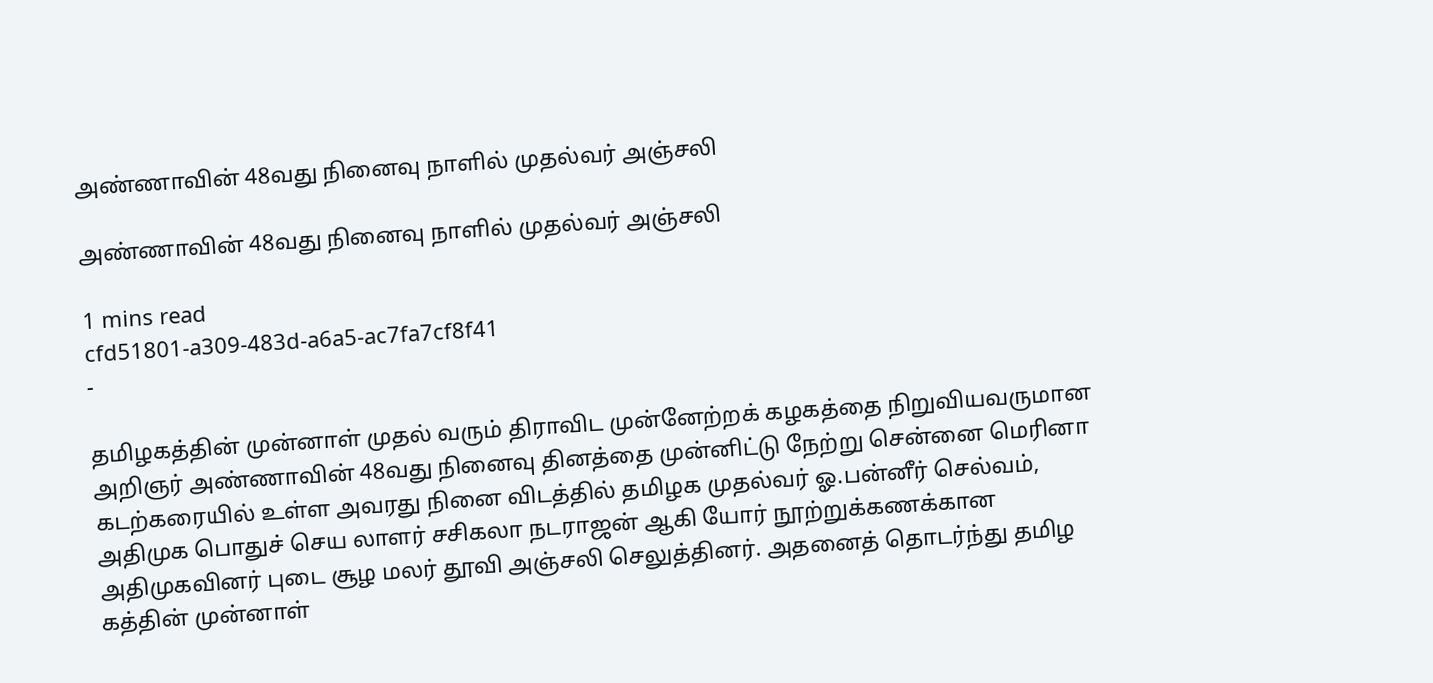அண்ணாவின் 48வது நினைவு நாளில் முதல்வர் அஞ்சலி

அண்ணாவின் 48வது நினைவு நாளில் முதல்வர் அஞ்சலி

1 mins read
cfd51801-a309-483d-a6a5-ac7fa7cf8f41
-

தமிழகத்தின் முன்னாள் முதல் வரும் திராவிட முன்னேற்றக் கழகத்தை நிறுவியவருமான அறிஞர் அண்ணாவின் 48வது நினைவு தினத்தை முன்னிட்டு நேற்று சென்னை மெரினா கடற்கரையில் உள்ள அவரது நினை விடத்தில் தமிழக முதல்வர் ஓ.பன்னீர் செல்வம், அதிமுக பொதுச் செய லாளர் சசிகலா நடராஜன் ஆகி யோர் நூற்றுக்கணக்கான அதிமுகவினர் புடை சூழ மலர் தூவி அஞ்சலி செலுத்தினர். அதனைத் தொடர்ந்து தமிழ கத்தின் முன்னாள்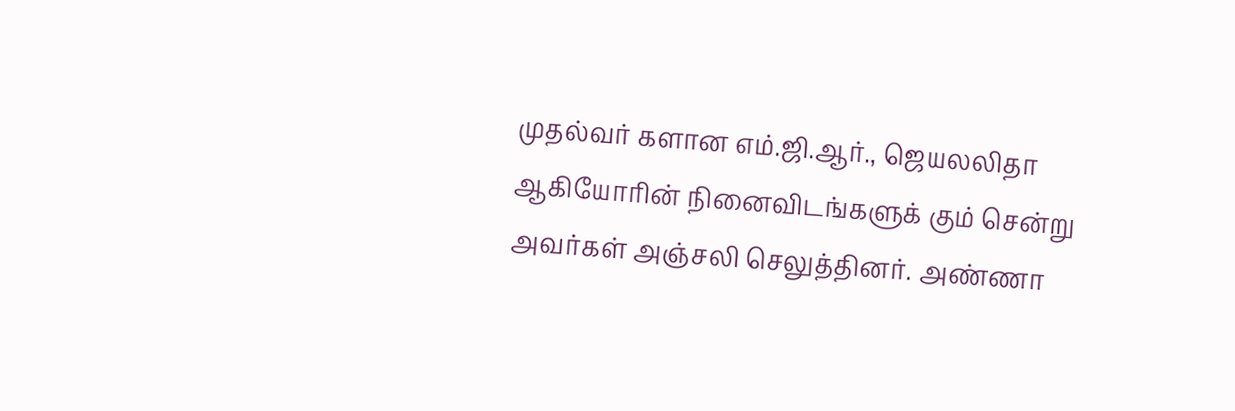முதல்வர் களான எம்.ஜி.ஆர்., ஜெயலலிதா ஆகியோரின் நினைவிடங்களுக் கும் சென்று அவர்கள் அஞ்சலி செலுத்தினர். அண்ணா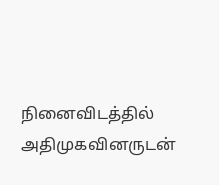நினைவிடத்தில் அதிமுகவினருடன்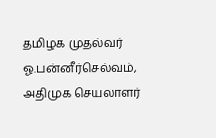தமிழக முதல்வர் ஓ.பன்னீர்செல்வம், அதிமுக செயலாளர்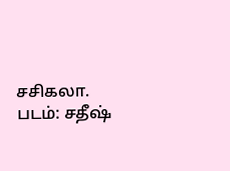சசிகலா. படம்: சதீ‌ஷ்